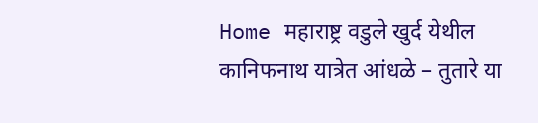Home महाराष्ट्र वडुले खुर्द येथील कानिफनाथ यात्रेत आंधळे – तुतारे या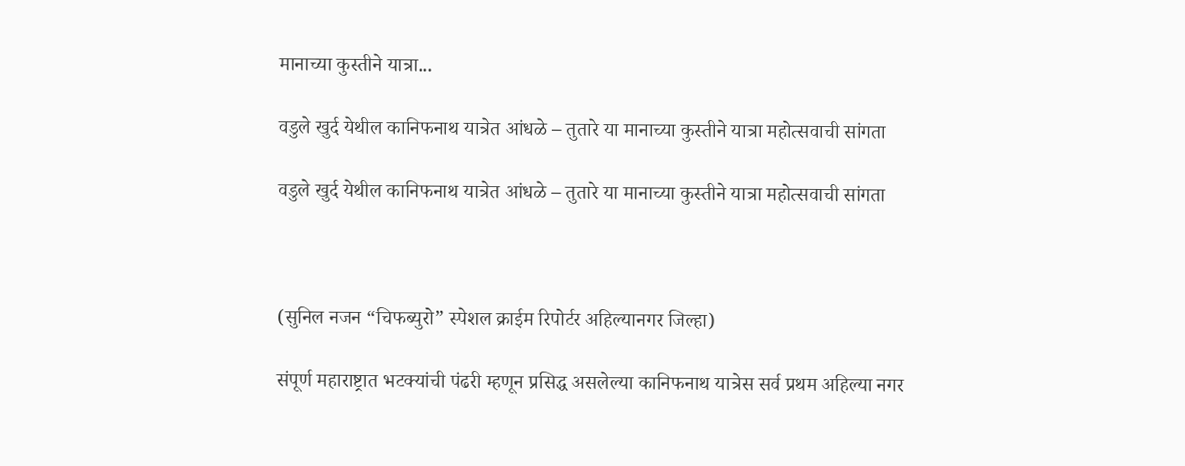मानाच्या कुस्तीने यात्रा...

वडुले खुर्द येथील कानिफनाथ यात्रेत आंधळे – तुतारे या मानाच्या कुस्तीने यात्रा महोत्सवाची सांगता

वडुले खुर्द येथील कानिफनाथ यात्रेत आंधळे – तुतारे या मानाच्या कुस्तीने यात्रा महोत्सवाची सांगता



(सुनिल नजन “चिफब्युरो” स्पेशल क्राईम रिपोर्टर अहिल्यानगर जिल्हा)

संपूर्ण महाराष्ट्रात भटक्यांची पंढरी म्हणून प्रसिद्ध असलेल्या कानिफनाथ यात्रेस सर्व प्रथम अहिल्या नगर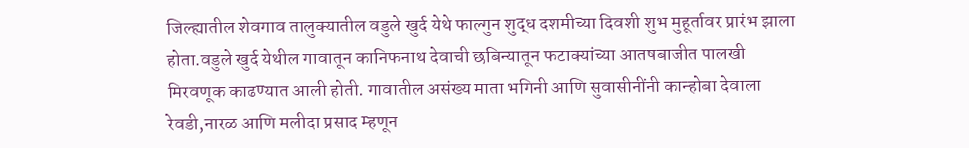जिल्ह्यातील शेवगाव तालुक्यातील वडुले खुर्द येथे फाल्गुन शुद्ध दशमीच्या दिवशी शुभ मुहूर्तावर प्रारंभ झाला होता.वडुले खुर्द येथील गावातून कानिफनाथ देवाची छबिन्यातून फटाक्यांच्या आतषबाजीत पालखी मिरवणूक काढण्यात आली होती. गावातील असंख्य माता भगिनी आणि सुवासीनींनी कान्होबा देवाला रेवडी,नारळ आणि मलीदा प्रसाद म्हणून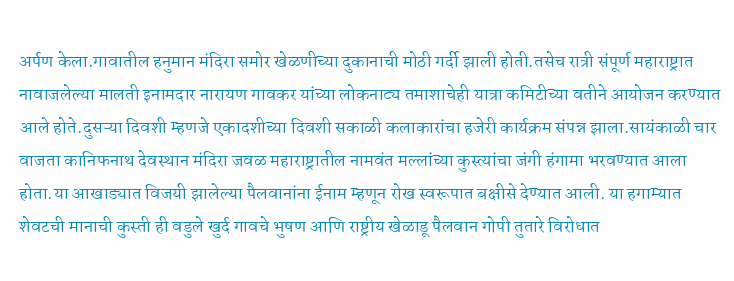अर्पण केला.गावातील हनुमान मंदिरा समोर खेळणीच्या दुकानाची मोठी गर्दी झाली होती.तसेच रात्री संपूर्ण महाराष्ट्रात नावाजलेल्या मालती इनामदार नारायण गावकर यांच्या लोकनाट्य तमाशाचेही यात्रा कमिटीच्या वतीने आयोजन करण्यात आले होते.दुसऱ्या दिवशी म्हणजे एकादशीच्या दिवशी सकाळी कलाकारांचा हजेरी कार्यक्रम संपन्न झाला.सायंकाळी चार वाजता कानिफनाथ देवस्थान मंदिरा जवळ महाराष्ट्रातील नामवंत मल्लांच्या कुस्त्यांचा जंगी हंगामा भरवण्यात आला होता.या आखाड्यात विजयी झालेल्या पैलवानांना ईनाम म्हणून रोख स्वरूपात बक्षीसे देण्यात आली. या हगाम्यात शेवटची मानाची कुस्ती ही वडुले खुर्द गावचे भुषण आणि राष्ट्रीय खेळाडू पैलवान गोपी तुतारे विरोधात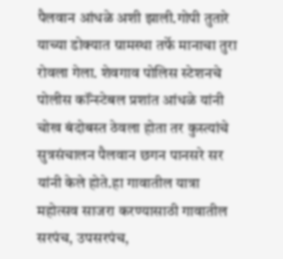पैलवान आंधळे अशी झाली.गोपी तुतारे याच्या डोक्यात ग्रामस्था तर्फे मानाचा तुरा रोवला गेला. शेवगाव पोलिस स्टेशनचे पोलीस कॉंन्स्टेबल प्रशांत आंधळे यांनी चोख बंदोबस्त ठेवला होता तर कुस्त्यांचे सुत्रसंचालन पैलवान छगन पानसरे सर यांनी केले होते.हा गावातील यात्रा महोत्सव साजरा करण्यासाठी गावातील सरपंच, उपसरपंच,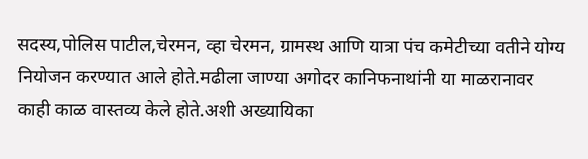सदस्य,पोलिस पाटील,चेरमन, व्हा चेरमन, ग्रामस्थ आणि यात्रा पंच कमेटीच्या वतीने योग्य नियोजन करण्यात आले होते.मढीला जाण्या अगोदर कानिफनाथांनी या माळरानावर काही काळ वास्तव्य केले होते.अशी अख्यायिका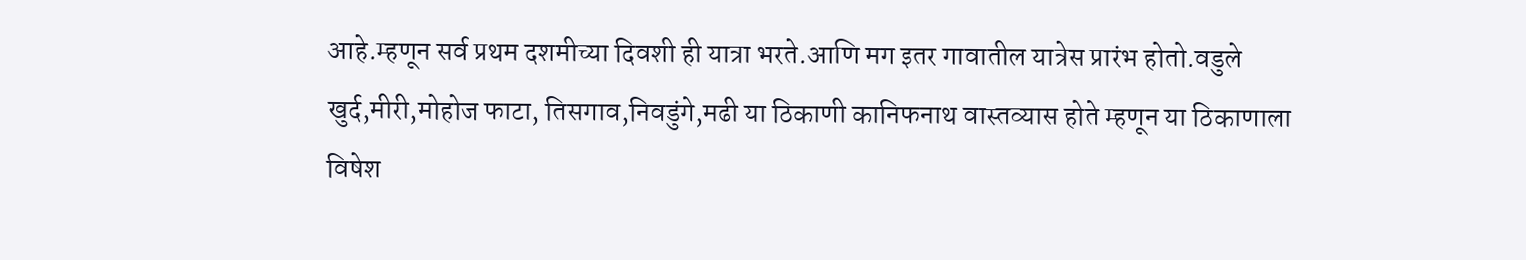आहे.म्हणून सर्व प्रथम दशमीच्या दिवशी ही यात्रा भरते.आणि मग इतर गावातील यात्रेस प्रारंभ होतो.वडुले खुर्द,मीरी,मोहोज फाटा, तिसगाव,निवडुंगे,मढी या ठिकाणी कानिफनाथ वास्तव्यास होते म्हणून या ठिकाणाला विषेश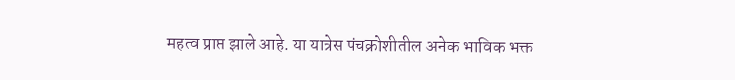महत्व प्राप्त झाले आहे. या यात्रेस पंचक्रोशीतील अनेक भाविक भक्त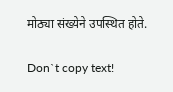मोठ्या संख्येने उपस्थित होते.

Don`t copy text!